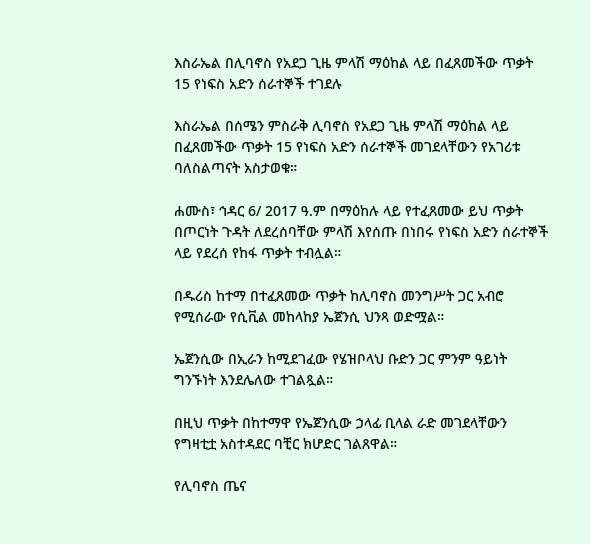እስራኤል በሊባኖስ የአደጋ ጊዜ ምላሽ ማዕከል ላይ በፈጸመችው ጥቃት 15 የነፍስ አድን ሰራተኞች ተገደሉ

እስራኤል በሰሜን ምስራቅ ሊባኖስ የአደጋ ጊዜ ምላሽ ማዕከል ላይ በፈጸመችው ጥቃት 15 የነፍስ አድን ሰራተኞች መገደላቸውን የአገሪቱ ባለስልጣናት አስታወቁ።

ሐሙስ፣ ኅዳር 6/ 2017 ዓ.ም በማዕከሉ ላይ የተፈጸመው ይህ ጥቃት በጦርነት ጉዳት ለደረሰባቸው ምላሽ እየሰጡ በነበሩ የነፍስ አድን ሰራተኞች ላይ የደረሰ የከፋ ጥቃት ተብሏል።

በዱሪስ ከተማ በተፈጸመው ጥቃት ከሊባኖስ መንግሥት ጋር አብሮ የሚሰራው የሲቪል መከላከያ ኤጀንሲ ህንጻ ወድሟል።

ኤጀንሲው በኢራን ከሚደገፈው የሄዝቦላህ ቡድን ጋር ምንም ዓይነት ግንኙነት እንደሌለው ተገልጿል።

በዚህ ጥቃት በከተማዋ የኤጀንሲው ኃላፊ ቢላል ራድ መገደላቸውን የግዛቲቷ አስተዳደር ባቺር ክሆድር ገልጸዋል።

የሊባኖስ ጤና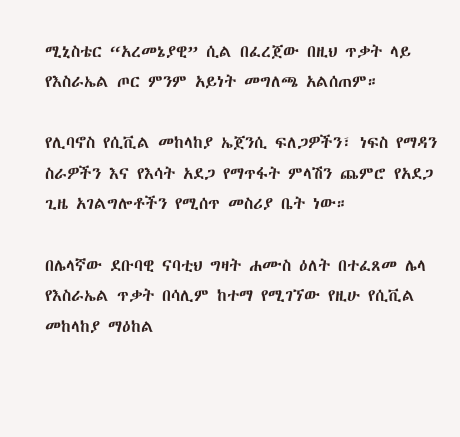ሚኒስቴር “አረመኔያዊ” ሲል በፈረጀው በዚህ ጥቃት ላይ የእስራኤል ጦር ምንም አይነት መግለጫ አልሰጠም።

የሊባኖስ የሲቪል መከላከያ ኤጀንሲ ፍለጋዎችን፣ ነፍስ የማዳን ስራዎችን እና የእሳት አደጋ የማጥፋት ምላሽን ጨምሮ የአደጋ ጊዜ አገልግሎቶችን የሚሰጥ መስሪያ ቤት ነው።

በሌላኛው ደቡባዊ ናባቲህ ግዛት ሐሙስ ዕለት በተፈጸመ ሌላ የእስራኤል ጥቃት በሳሊም ከተማ የሚገኘው የዚሁ የሲቪል መከላከያ ማዕከል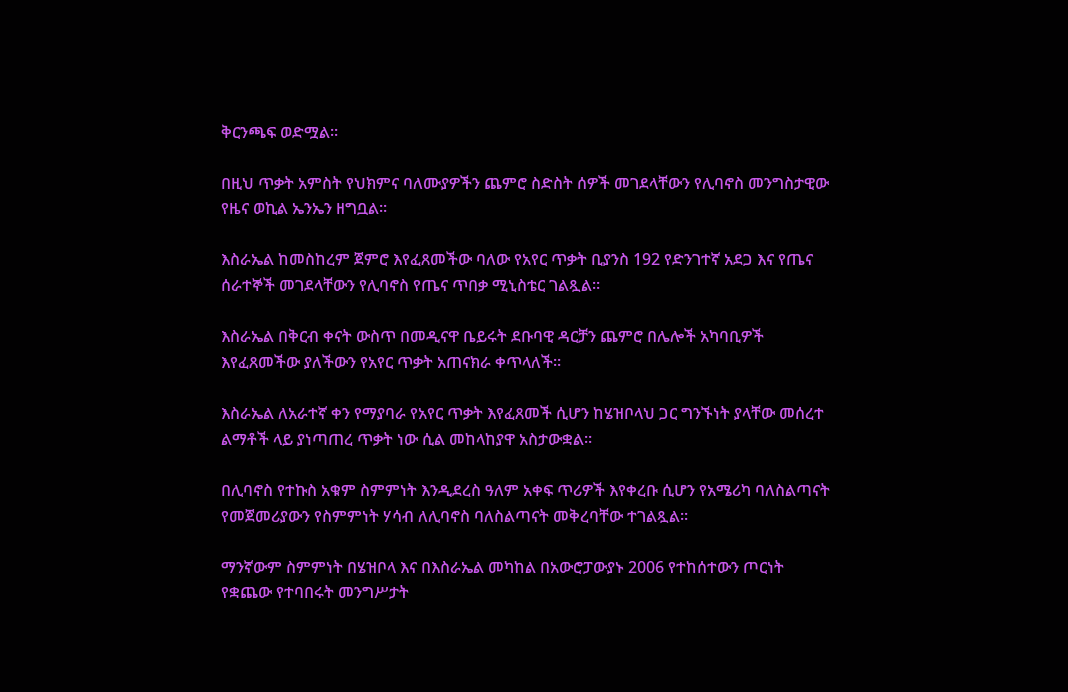ቅርንጫፍ ወድሟል።

በዚህ ጥቃት አምስት የህክምና ባለሙያዎችን ጨምሮ ስድስት ሰዎች መገደላቸውን የሊባኖስ መንግስታዊው የዜና ወኪል ኤንኤን ዘግቧል።

እስራኤል ከመስከረም ጀምሮ እየፈጸመችው ባለው የአየር ጥቃት ቢያንስ 192 የድንገተኛ አደጋ እና የጤና ሰራተኞች መገደላቸውን የሊባኖስ የጤና ጥበቃ ሚኒስቴር ገልጿል።

እስራኤል በቅርብ ቀናት ውስጥ በመዲናዋ ቤይሩት ደቡባዊ ዳርቻን ጨምሮ በሌሎች አካባቢዎች እየፈጸመችው ያለችውን የአየር ጥቃት አጠናክራ ቀጥላለች።

እስራኤል ለአራተኛ ቀን የማያባራ የአየር ጥቃት እየፈጸመች ሲሆን ከሄዝቦላህ ጋር ግንኙነት ያላቸው መሰረተ ልማቶች ላይ ያነጣጠረ ጥቃት ነው ሲል መከላከያዋ አስታውቋል።

በሊባኖስ የተኩስ አቁም ስምምነት እንዲደረስ ዓለም አቀፍ ጥሪዎች እየቀረቡ ሲሆን የአሜሪካ ባለስልጣናት የመጀመሪያውን የስምምነት ሃሳብ ለሊባኖስ ባለስልጣናት መቅረባቸው ተገልጿል።

ማንኛውም ስምምነት በሄዝቦላ እና በእስራኤል መካከል በአውሮፓውያኑ 2006 የተከሰተውን ጦርነት የቋጨው የተባበሩት መንግሥታት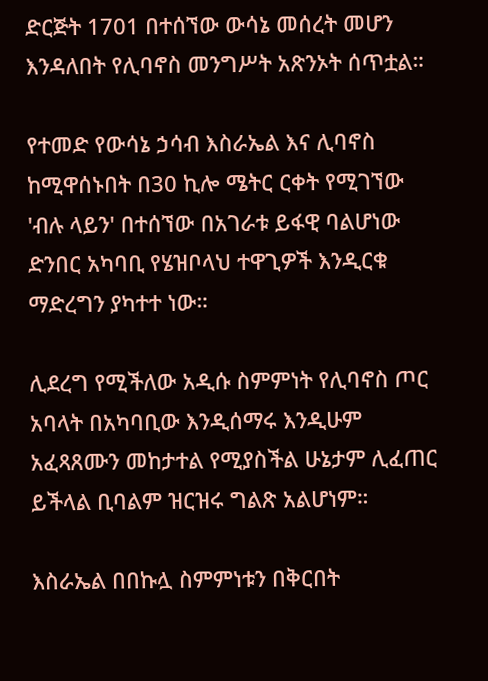ድርጅት 1701 በተሰኘው ውሳኔ መሰረት መሆን እንዳለበት የሊባኖስ መንግሥት አጽንኦት ሰጥቷል።

የተመድ የውሳኔ ኃሳብ እስራኤል እና ሊባኖስ ከሚዋሰኑበት በ30 ኪሎ ሜትር ርቀት የሚገኘው 'ብሉ ላይን' በተሰኘው በአገራቱ ይፋዊ ባልሆነው ድንበር አካባቢ የሄዝቦላህ ተዋጊዎች እንዲርቁ ማድረግን ያካተተ ነው።

ሊደረግ የሚችለው አዲሱ ስምምነት የሊባኖስ ጦር አባላት በአካባቢው እንዲሰማሩ እንዲሁም አፈጻጸሙን መከታተል የሚያስችል ሁኔታም ሊፈጠር ይችላል ቢባልም ዝርዝሩ ግልጽ አልሆነም።

እስራኤል በበኩሏ ስምምነቱን በቅርበት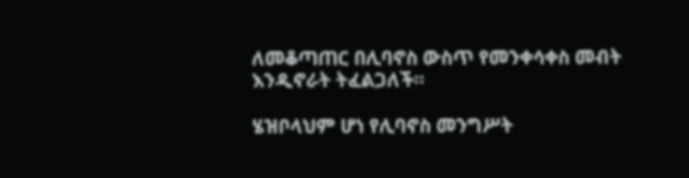ለመቆጣጠር በሊባኖስ ውስጥ የመንቀሳቀስ መብት እንዲኖራት ትፈልጋለች።

ሄዝቦላህም ሆነ የሊባኖስ መንግሥት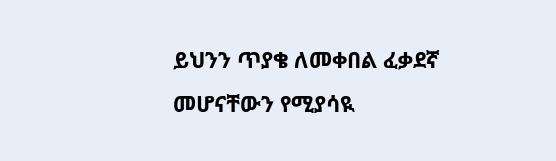ይህንን ጥያቄ ለመቀበል ፈቃደኛ መሆናቸውን የሚያሳዪ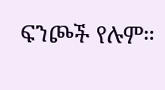ፍንጮች የሉም።